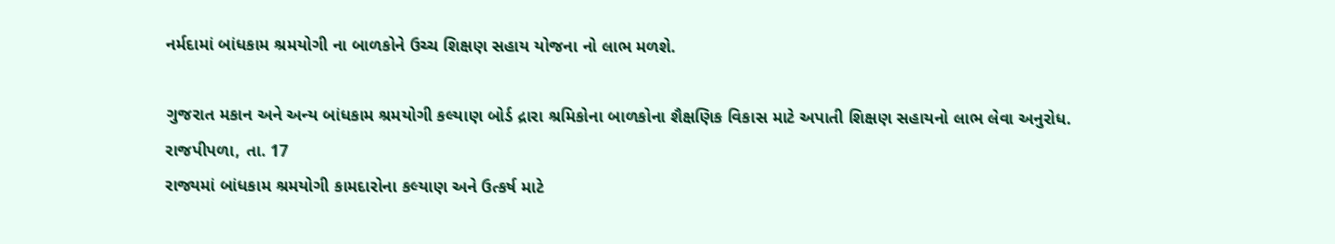નર્મદામાં બાંધકામ શ્રમયોગી ના બાળકોને ઉચ્ચ શિક્ષણ સહાય યોજના નો લાભ મળશે.

ગુજરાત મકાન અને અન્ય બાંધકામ શ્રમયોગી કલ્યાણ બોર્ડ દ્રારા શ્રમિકોના બાળકોના શૈક્ષણિક વિકાસ માટે અપાતી શિક્ષણ સહાયનો લાભ લેવા અનુરોધ.
રાજપીપળા, તા. 17
રાજ્યમાં બાંધકામ શ્રમયોગી કામદારોના કલ્યાણ અને ઉત્કર્ષ માટે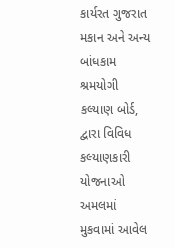કાર્યરત ગુજરાત મકાન અને અન્ય બાંધકામ શ્રમયોગી કલ્યાણ બોર્ડ, દ્વારા વિવિધ કલ્યાણકારી યોજનાઓ અમલમાં મુકવામાં આવેલ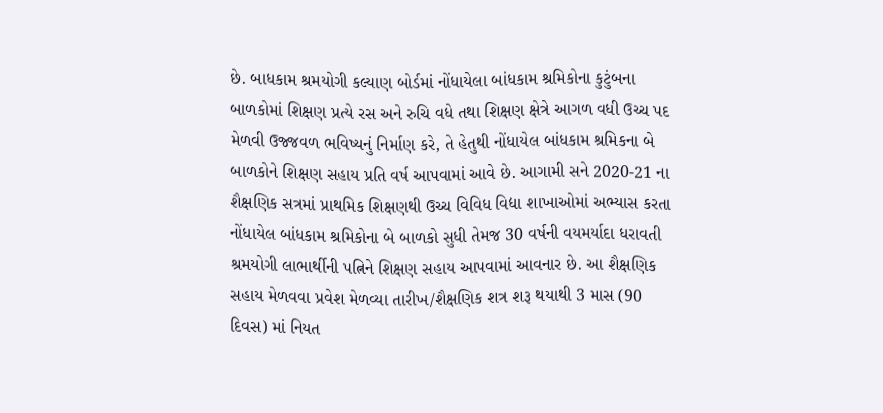છે. બાધકામ શ્રમયોગી કલ્યાણ બોર્ડમાં નોંધાયેલા બાંધકામ શ્રમિકોના કુટુંબના બાળકોમાં શિક્ષણ પ્રત્યે રસ અને રુચિ વધે તથા શિક્ષણ ક્ષેત્રે આગળ વધી ઉચ્ચ પદ મેળવી ઉજ્જવળ ભવિષ્યનું નિર્માણ કરે, તે હેતુથી નોંધાયેલ બાંધકામ શ્રમિકના બે બાળકોને શિક્ષણ સહાય પ્રતિ વર્ષ આપવામાં આવે છે. આગામી સને 2020-21 ના શૈક્ષણિક સત્રમાં પ્રાથમિક શિક્ષણથી ઉચ્ચ વિવિધ વિદ્યા શાખાઓમાં અભ્યાસ કરતા નોંધાયેલ બાંધકામ શ્રમિકોના બે બાળકો સુધી તેમજ 30 વર્ષની વયમર્યાદા ધરાવતી શ્રમયોગી લાભાર્થીની પત્નિને શિક્ષણ સહાય આપવામાં આવનાર છે. આ શૈક્ષણિક સહાય મેળવવા પ્રવેશ મેળવ્યા તારીખ/શૈક્ષણિક શત્ર શરૂ થયાથી 3 માસ (90 દિવસ) માં નિયત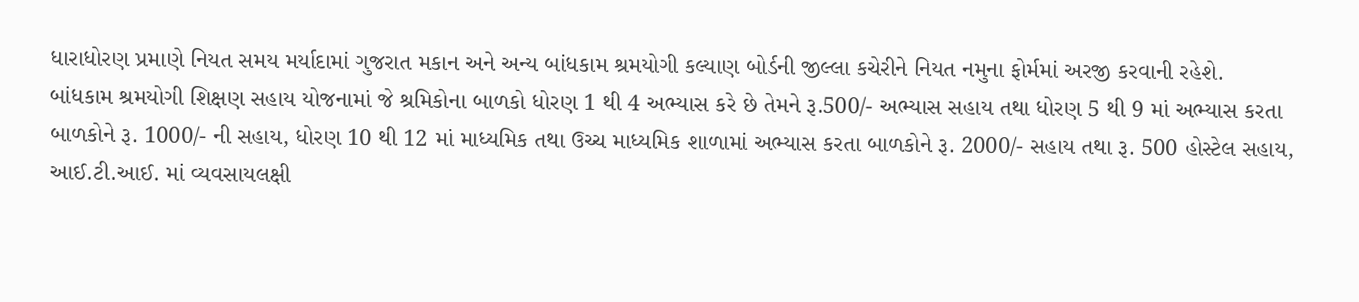ધારાધોરણ પ્રમાણે નિયત સમય મર્યાદામાં ગુજરાત મકાન અને અન્ય બાંધકામ શ્રમયોગી કલ્યાણ બોર્ડની જીલ્લા કચેરીને નિયત નમુના ફોર્મમાં અરજી કરવાની રહેશે.
બાંધકામ શ્રમયોગી શિક્ષણ સહાય યોજનામાં જે શ્રમિકોના બાળકો ધોરણ 1 થી 4 અભ્યાસ કરે છે તેમને રૂ.500/- અભ્યાસ સહાય તથા ધોરણ 5 થી 9 માં અભ્યાસ કરતા બાળકોને રૂ. 1000/- ની સહાય, ધોરણ 10 થી 12 માં માધ્યમિક તથા ઉચ્ચ માધ્યમિક શાળામાં અભ્યાસ કરતા બાળકોને રૂ. 2000/- સહાય તથા રૂ. 500 હોસ્ટેલ સહાય, આઈ.ટી.આઈ. માં વ્યવસાયલક્ષી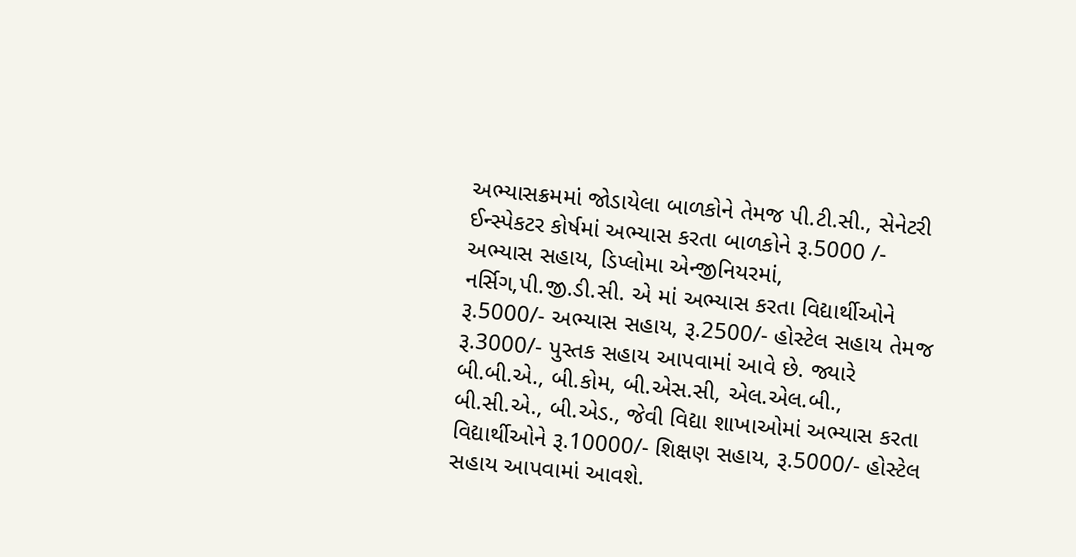અભ્યાસક્રમમાં જોડાયેલા બાળકોને તેમજ પી.ટી.સી., સેનેટરી ઈન્સ્પેકટર કોર્ષમાં અભ્યાસ કરતા બાળકોને રૂ.5000 /- અભ્યાસ સહાય, ડિપ્લોમા એન્જીનિયરમાં, નર્સિગ,પી.જી.ડી.સી. એ માં અભ્યાસ કરતા વિદ્યાર્થીઓને રૂ.5000/- અભ્યાસ સહાય, રૂ.2500/- હોસ્ટેલ સહાય તેમજ રૂ.3000/- પુસ્તક સહાય આપવામાં આવે છે. જ્યારે બી.બી.એ., બી.કોમ, બી.એસ.સી, એલ.એલ.બી., બી.સી.એ., બી.એડ., જેવી વિદ્યા શાખાઓમાં અભ્યાસ કરતા વિદ્યાર્થીઓને રૂ.10000/- શિક્ષણ સહાય, રૂ.5000/- હોસ્ટેલ સહાય આપવામાં આવશે.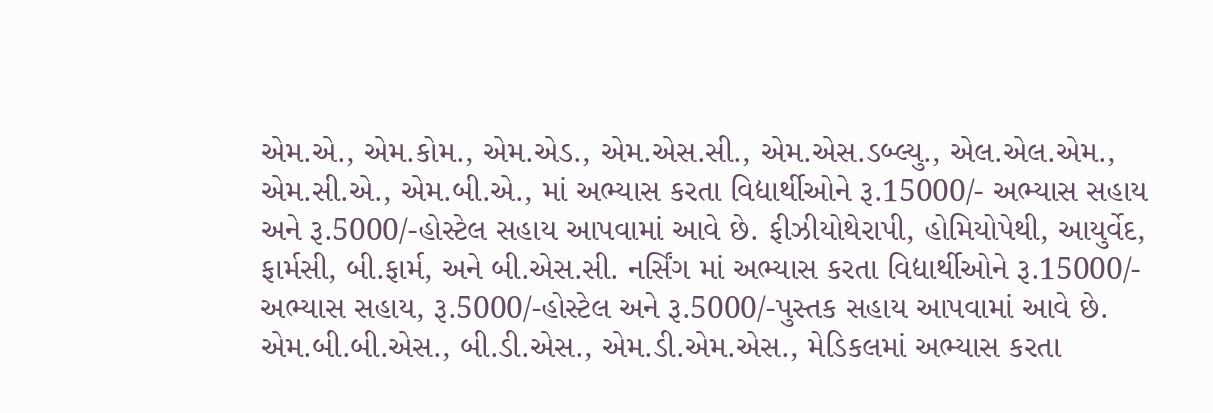એમ.એ., એમ.કોમ., એમ.એડ., એમ.એસ.સી., એમ.એસ.ડબ્લ્યુ., એલ.એલ.એમ., એમ.સી.એ., એમ.બી.એ., માં અભ્યાસ કરતા વિદ્યાર્થીઓને રૂ.15000/- અભ્યાસ સહાય અને રૂ.5000/-હોસ્ટેલ સહાય આપવામાં આવે છે. ફીઝીયોથેરાપી, હોમિયોપેથી, આયુર્વેદ, ફાર્મસી, બી.ફાર્મ, અને બી.એસ.સી. નર્સિંગ માં અભ્યાસ કરતા વિદ્યાર્થીઓને રૂ.15000/- અભ્યાસ સહાય, રૂ.5000/-હોસ્ટેલ અને રૂ.5000/-પુસ્તક સહાય આપવામાં આવે છે. એમ.બી.બી.એસ., બી.ડી.એસ., એમ.ડી.એમ.એસ., મેડિકલમાં અભ્યાસ કરતા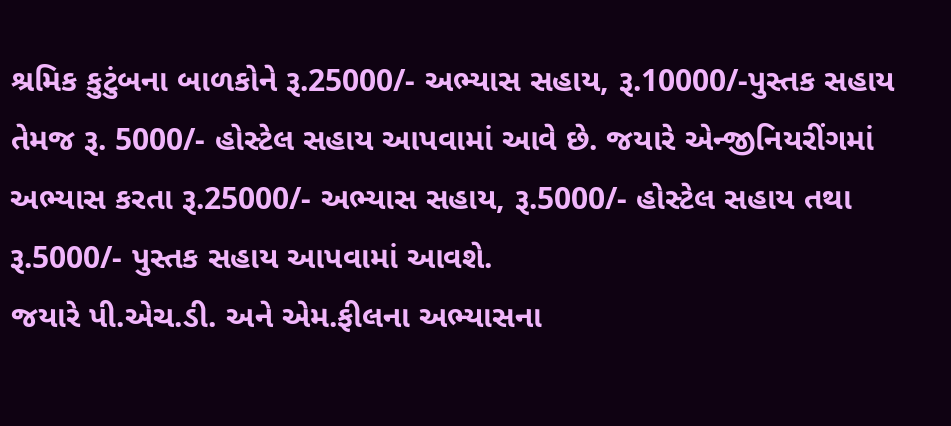શ્રમિક કુટુંબના બાળકોને રૂ.25000/- અભ્યાસ સહાય, રૂ.10000/-પુસ્તક સહાય તેમજ રૂ. 5000/- હોસ્ટેલ સહાય આપવામાં આવે છે. જયારે એન્જીનિયરીંગમાં અભ્યાસ કરતા રૂ.25000/- અભ્યાસ સહાય, રૂ.5000/- હોસ્ટેલ સહાય તથા રૂ.5000/- પુસ્તક સહાય આપવામાં આવશે.
જયારે પી.એચ.ડી. અને એમ.ફીલના અભ્યાસના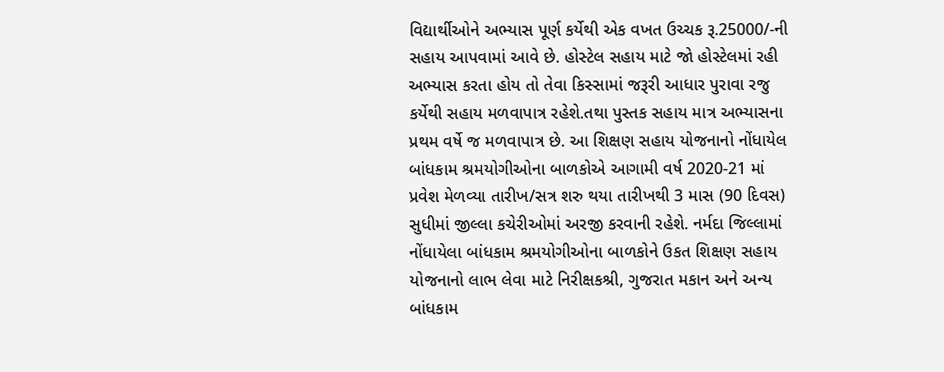વિદ્યાર્થીઓને અભ્યાસ પૂર્ણ કર્યેથી એક વખત ઉચ્ચક રૂ.25000/-ની સહાય આપવામાં આવે છે. હોસ્ટેલ સહાય માટે જો હોસ્ટેલમાં રહી અભ્યાસ કરતા હોય તો તેવા કિસ્સામાં જરૂરી આધાર પુરાવા રજુ કર્યેથી સહાય મળવાપાત્ર રહેશે.તથા પુસ્તક સહાય માત્ર અભ્યાસના પ્રથમ વર્ષે જ મળવાપાત્ર છે. આ શિક્ષણ સહાય યોજનાનો નોંધાયેલ બાંધકામ શ્રમયોગીઓના બાળકોએ આગામી વર્ષ 2020-21 માં પ્રવેશ મેળવ્યા તારીખ/સત્ર શરુ થયા તારીખથી 3 માસ (90 દિવસ) સુધીમાં જીલ્લા કચેરીઓમાં અરજી કરવાની રહેશે. નર્મદા જિલ્લામાં નોંધાયેલા બાંધકામ શ્રમયોગીઓના બાળકોને ઉકત શિક્ષણ સહાય યોજનાનો લાભ લેવા માટે નિરીક્ષકશ્રી, ગુજરાત મકાન અને અન્ય બાંધકામ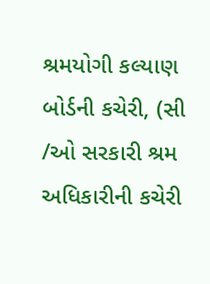શ્રમયોગી કલ્યાણ બોર્ડની કચેરી, (સી /ઓ સરકારી શ્રમ અધિકારીની કચેરી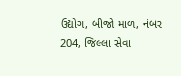ઉદ્યોગ, બીજો માળ, નંબર 204, જિલ્લા સેવા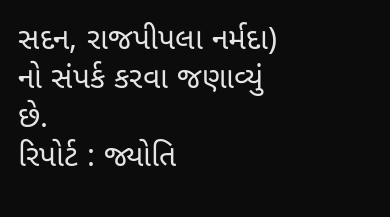સદન, રાજપીપલા નર્મદા) નો સંપર્ક કરવા જણાવ્યું છે.
રિપોર્ટ : જ્યોતિ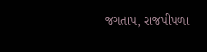જગતાપ, રાજપીપળા